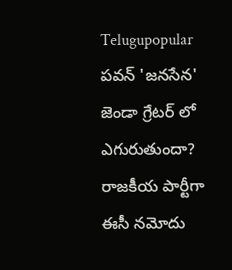Telugupopular
పవన్ 'జనసేన' జెండా గ్రేటర్ లో ఎగురుతుందా? రాజకీయ పార్టీగా ఈసీ నమోదు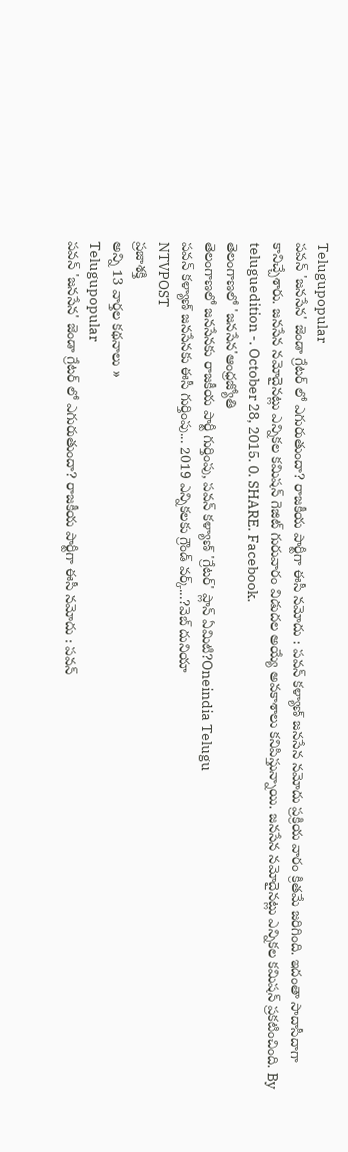Telugupopular
పవన్ 'జనసేన' జెండా గ్రేటర్ లో ఎగురుతుందా? రాజకీయ పార్టీగా ఈసీ నమోదు : పవన్ కళ్యాణ్ జనసేన నమోదు ప్రక్రియ వారం క్రితమే జరిగింది. ఇదంతా సాదాసీదాగా కానిచ్చేశారు. జనసేన నమోదైనట్లు ఎన్నికల కమిషన్ గెజిట్ గురువారం విడుదల అయ్యే అవకాశాలు కనిపిస్తున్నాయి. జనసేన నమోదైనట్లు ఎన్నికల కమిషన్ ప్రకటించింది. By teluguedition -. October 28, 2015. 0. SHARE. Facebook.
తెలంగాణలో 'జనసేన'ఆంధ్రజ్యోతి
తెలంగాణలో జనసేనకు రాజకీయ పార్టీ గుర్తింపు, పవన్ కళ్యాణ్ 'గ్రేటర్' ప్లాన్ ఏమిటి?Oneindia Telugu
పవన్ కళ్యాణ్ జనసేనకు ఈసీ గుర్తింపు... 2019 ఎన్నికలకు గ్రౌండ్ వర్క్...?వెబ్ దునియా
NTVPOST
ప్రజాశక్తి
అన్ని 13 వార్తల కథనాలు »
Telugupopular
పవన్ 'జనసేన' జెండా గ్రేటర్ లో ఎగురుతుందా? రాజకీయ పార్టీగా ఈసీ నమోదు : పవన్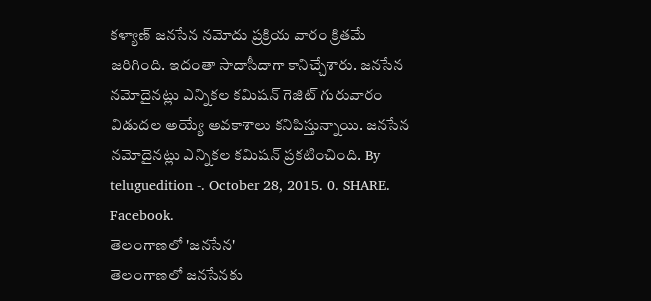కళ్యాణ్ జనసేన నమోదు ప్రక్రియ వారం క్రితమే జరిగింది. ఇదంతా సాదాసీదాగా కానిచ్చేశారు. జనసేన నమోదైనట్లు ఎన్నికల కమిషన్ గెజిట్ గురువారం విడుదల అయ్యే అవకాశాలు కనిపిస్తున్నాయి. జనసేన నమోదైనట్లు ఎన్నికల కమిషన్ ప్రకటించింది. By teluguedition -. October 28, 2015. 0. SHARE. Facebook.
తెలంగాణలో 'జనసేన'
తెలంగాణలో జనసేనకు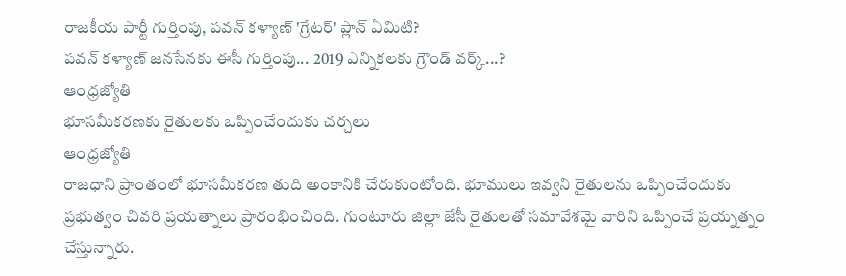రాజకీయ పార్టీ గుర్తింపు, పవన్ కళ్యాణ్ 'గ్రేటర్' ప్లాన్ ఏమిటి?
పవన్ కళ్యాణ్ జనసేనకు ఈసీ గుర్తింపు... 2019 ఎన్నికలకు గ్రౌండ్ వర్క్...?
ఆంధ్రజ్యోతి
భూసమీకరణకు రైతులకు ఒప్పించేందుకు చర్చలు
ఆంధ్రజ్యోతి
రాజధాని ప్రాంతంలో భూసమీకరణ తుది అంకానికి చేరుకుంటోంది. భూములు ఇవ్వని రైతులను ఒప్పించేందుకు ప్రభుత్వం చివరి ప్రయత్నాలు ప్రారంభించింది. గుంటూరు జిల్లా జేసీ రైతులతో సమావేశమై వారిని ఒప్పించే ప్రయ్నత్నం చేస్తున్నారు.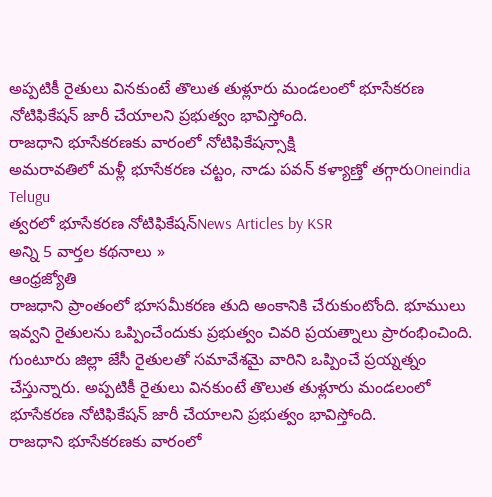అప్పటికీ రైతులు వినకుంటే తొలుత తుళ్లూరు మండలంలో భూసేకరణ నోటిఫికేషన్ జారీ చేయాలని ప్రభుత్వం భావిస్తోంది.
రాజధాని భూసేకరణకు వారంలో నోటిఫికేషన్సాక్షి
అమరావతిలో మళ్లీ భూసేకరణ చట్టం, నాడు పవన్ కళ్యాణ్తో తగ్గారుOneindia Telugu
త్వరలో భూసేకరణ నోటిఫికేషన్News Articles by KSR
అన్ని 5 వార్తల కథనాలు »
ఆంధ్రజ్యోతి
రాజధాని ప్రాంతంలో భూసమీకరణ తుది అంకానికి చేరుకుంటోంది. భూములు ఇవ్వని రైతులను ఒప్పించేందుకు ప్రభుత్వం చివరి ప్రయత్నాలు ప్రారంభించింది. గుంటూరు జిల్లా జేసీ రైతులతో సమావేశమై వారిని ఒప్పించే ప్రయ్నత్నం చేస్తున్నారు. అప్పటికీ రైతులు వినకుంటే తొలుత తుళ్లూరు మండలంలో భూసేకరణ నోటిఫికేషన్ జారీ చేయాలని ప్రభుత్వం భావిస్తోంది.
రాజధాని భూసేకరణకు వారంలో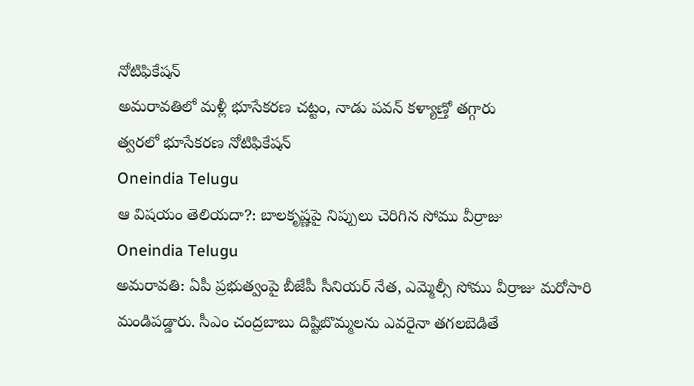నోటిఫికేషన్
అమరావతిలో మళ్లీ భూసేకరణ చట్టం, నాడు పవన్ కళ్యాణ్తో తగ్గారు
త్వరలో భూసేకరణ నోటిఫికేషన్
Oneindia Telugu
ఆ విషయం తెలియదా?: బాలకృష్ణపై నిప్పులు చెరిగిన సోము వీర్రాజు
Oneindia Telugu
అమరావతి: ఏపీ ప్రభుత్వంపై బీజేపీ సీనియర్ నేత, ఎమ్మెల్సీ సోము వీర్రాజు మరోసారి మండిపడ్డారు. సీఎం చంద్రబాబు దిష్టిబొమ్మలను ఎవరైనా తగలబెడితే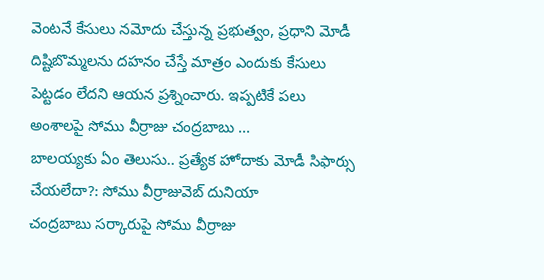వెంటనే కేసులు నమోదు చేస్తున్న ప్రభుత్వం, ప్రధాని మోడీ దిష్టిబొమ్మలను దహనం చేస్తే మాత్రం ఎందుకు కేసులు పెట్టడం లేదని ఆయన ప్రశ్నించారు. ఇప్పటికే పలు అంశాలపై సోము వీర్రాజు చంద్రబాబు ...
బాలయ్యకు ఏం తెలుసు.. ప్రత్యేక హోదాకు మోడీ సిఫార్సు చేయలేదా?: సోము వీర్రాజువెబ్ దునియా
చంద్రబాబు సర్కారుపై సోము వీర్రాజు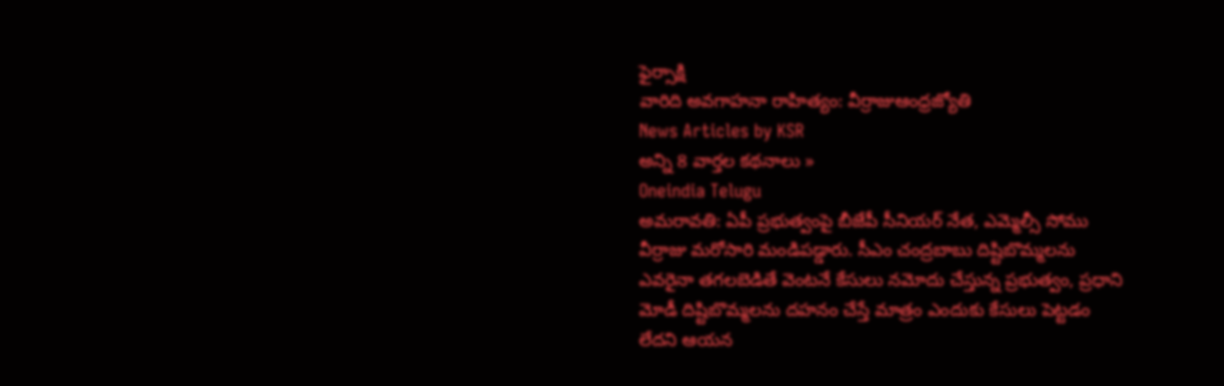ఫైర్సాక్షి
వారిది అవగాహనా రాహిత్యం: వీర్రాజుఆంధ్రజ్యోతి
News Articles by KSR
అన్ని 8 వార్తల కథనాలు »
Oneindia Telugu
అమరావతి: ఏపీ ప్రభుత్వంపై బీజేపీ సీనియర్ నేత, ఎమ్మెల్సీ సోము వీర్రాజు మరోసారి మండిపడ్డారు. సీఎం చంద్రబాబు దిష్టిబొమ్మలను ఎవరైనా తగలబెడితే వెంటనే కేసులు నమోదు చేస్తున్న ప్రభుత్వం, ప్రధాని మోడీ దిష్టిబొమ్మలను దహనం చేస్తే మాత్రం ఎందుకు కేసులు పెట్టడం లేదని ఆయన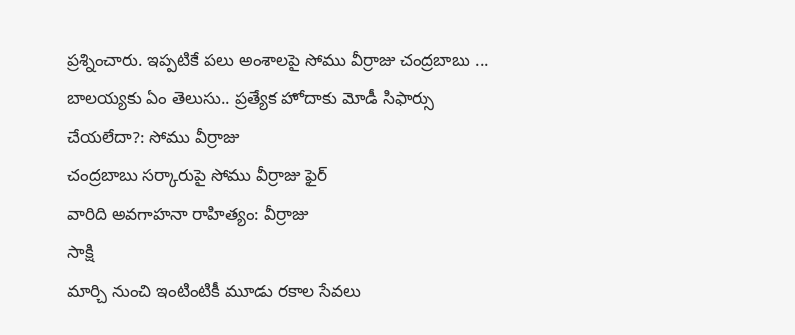ప్రశ్నించారు. ఇప్పటికే పలు అంశాలపై సోము వీర్రాజు చంద్రబాబు ...
బాలయ్యకు ఏం తెలుసు.. ప్రత్యేక హోదాకు మోడీ సిఫార్సు చేయలేదా?: సోము వీర్రాజు
చంద్రబాబు సర్కారుపై సోము వీర్రాజు ఫైర్
వారిది అవగాహనా రాహిత్యం: వీర్రాజు
సాక్షి
మార్చి నుంచి ఇంటింటికీ మూడు రకాల సేవలు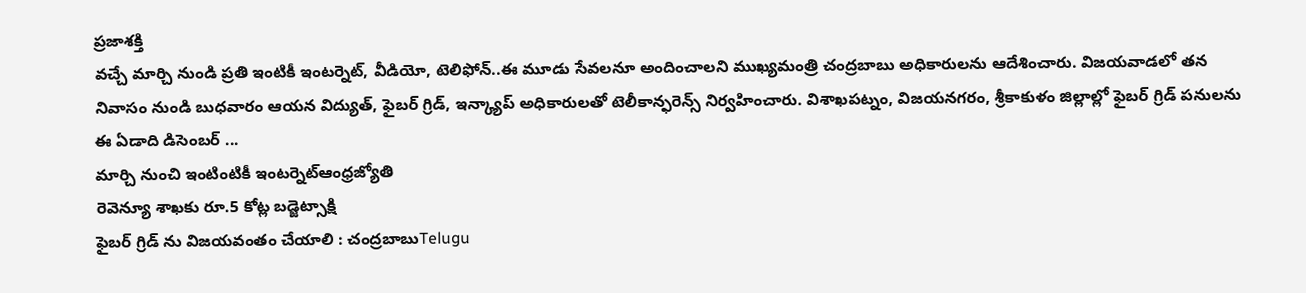ప్రజాశక్తి
వచ్చే మార్చి నుండి ప్రతి ఇంటికీ ఇంటర్నెట్, వీడియో, టెలిఫోన్..ఈ మూడు సేవలనూ అందించాలని ముఖ్యమంత్రి చంద్రబాబు అధికారులను ఆదేశించారు. విజయవాడలో తన నివాసం నుండి బుధవారం ఆయన విద్యుత్, ఫైబర్ గ్రిడ్, ఇన్క్యాప్ అధికారులతో టెలీకాన్ఫరెన్స్ నిర్వహించారు. విశాఖపట్నం, విజయనగరం, శ్రీకాకుళం జిల్లాల్లో ఫైబర్ గ్రిడ్ పనులను ఈ ఏడాది డిసెంబర్ ...
మార్చి నుంచి ఇంటింటికీ ఇంటర్నెట్ఆంధ్రజ్యోతి
రెవెన్యూ శాఖకు రూ.5 కోట్ల బడ్జెట్సాక్షి
ఫైబర్ గ్రిడ్ ను విజయవంతం చేయాలి : చంద్రబాబుTelugu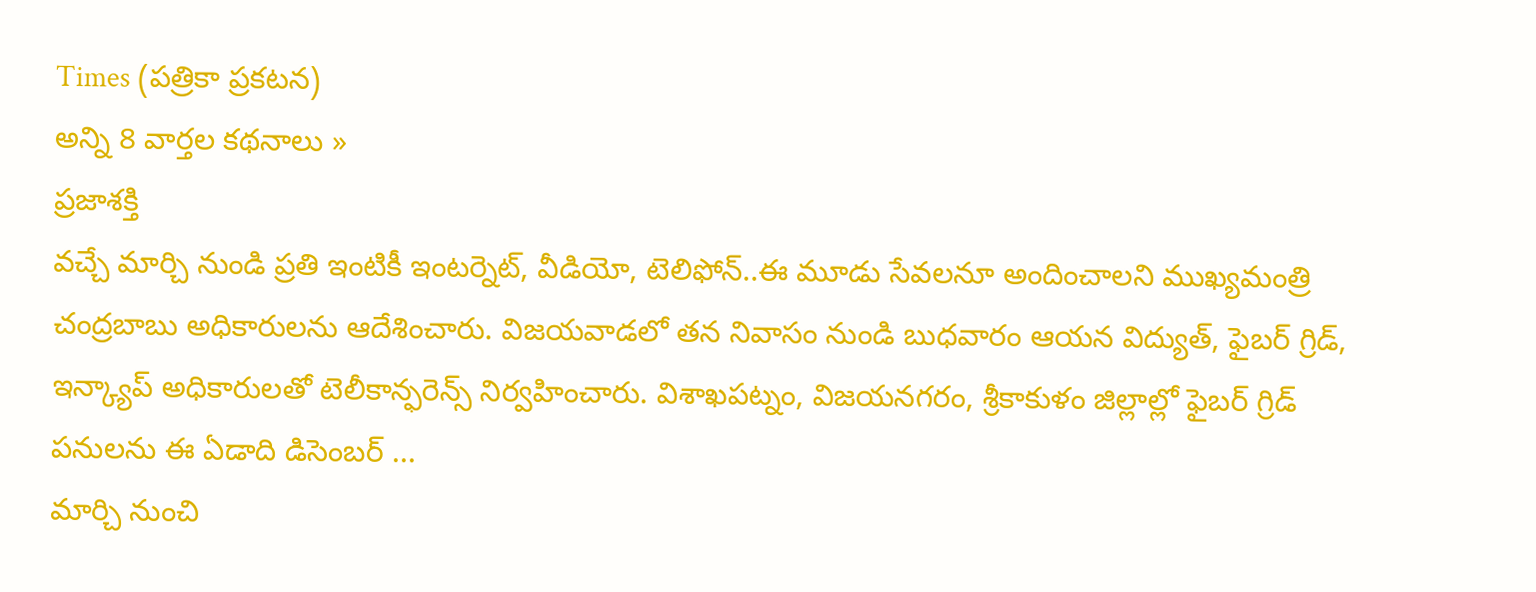Times (పత్రికా ప్రకటన)
అన్ని 8 వార్తల కథనాలు »
ప్రజాశక్తి
వచ్చే మార్చి నుండి ప్రతి ఇంటికీ ఇంటర్నెట్, వీడియో, టెలిఫోన్..ఈ మూడు సేవలనూ అందించాలని ముఖ్యమంత్రి చంద్రబాబు అధికారులను ఆదేశించారు. విజయవాడలో తన నివాసం నుండి బుధవారం ఆయన విద్యుత్, ఫైబర్ గ్రిడ్, ఇన్క్యాప్ అధికారులతో టెలీకాన్ఫరెన్స్ నిర్వహించారు. విశాఖపట్నం, విజయనగరం, శ్రీకాకుళం జిల్లాల్లో ఫైబర్ గ్రిడ్ పనులను ఈ ఏడాది డిసెంబర్ ...
మార్చి నుంచి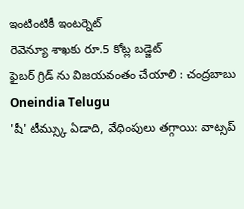ఇంటింటికీ ఇంటర్నెట్
రెవెన్యూ శాఖకు రూ.5 కోట్ల బడ్జెట్
ఫైబర్ గ్రిడ్ ను విజయవంతం చేయాలి : చంద్రబాబు
Oneindia Telugu
'షీ' టీమ్స్కు ఏడాది, వేధింపులు తగ్గాయి: వాట్సప్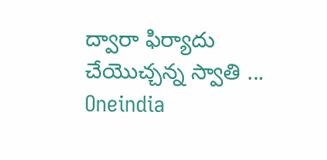ద్వారా ఫిర్యాదు చేయొచ్చన్న స్వాతి ...
Oneindia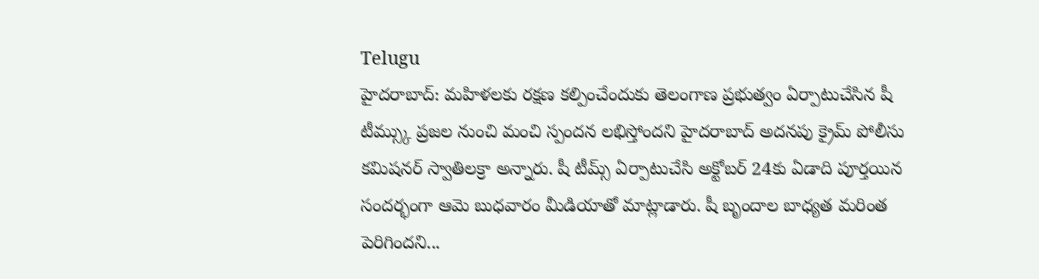Telugu
హైదరాబాద్: మహిళలకు రక్షణ కల్పించేందుకు తెలంగాణ ప్రభుత్వం ఏర్పాటుచేసిన షీ టీమ్స్కు ప్రజల నుంచి మంచి స్పందన లభిస్తోందని హైదరాబాద్ అదనపు క్రైమ్ పోలీసు కమిషనర్ స్వాతిలక్రా అన్నారు. షీ టీమ్స్ ఏర్పాటుచేసి అక్టోబర్ 24కు ఏడాది పూర్తయిన సందర్భంగా ఆమె బుధవారం మీడియాతో మాట్లాడారు. షీ బృందాల బాధ్యత మరింత పెరిగిందని...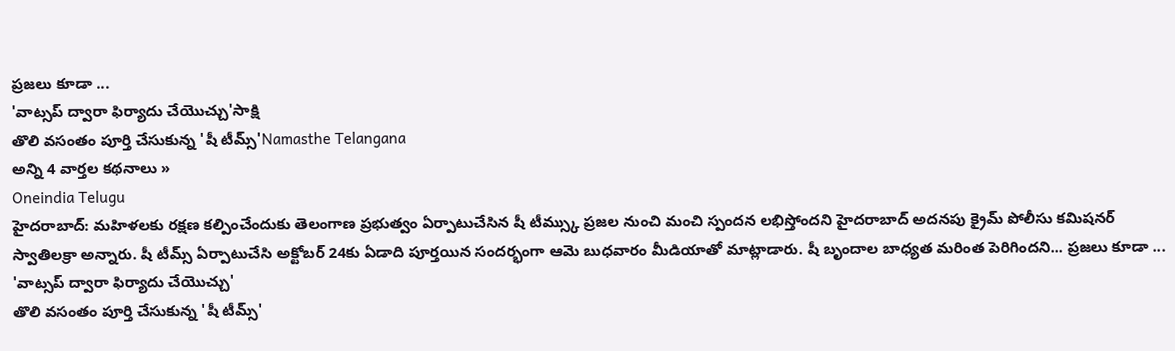ప్రజలు కూడా ...
'వాట్సప్ ద్వారా ఫిర్యాదు చేయొచ్చు'సాక్షి
తొలి వసంతం పూర్తి చేసుకున్న 'షీ టీమ్స్'Namasthe Telangana
అన్ని 4 వార్తల కథనాలు »
Oneindia Telugu
హైదరాబాద్: మహిళలకు రక్షణ కల్పించేందుకు తెలంగాణ ప్రభుత్వం ఏర్పాటుచేసిన షీ టీమ్స్కు ప్రజల నుంచి మంచి స్పందన లభిస్తోందని హైదరాబాద్ అదనపు క్రైమ్ పోలీసు కమిషనర్ స్వాతిలక్రా అన్నారు. షీ టీమ్స్ ఏర్పాటుచేసి అక్టోబర్ 24కు ఏడాది పూర్తయిన సందర్భంగా ఆమె బుధవారం మీడియాతో మాట్లాడారు. షీ బృందాల బాధ్యత మరింత పెరిగిందని... ప్రజలు కూడా ...
'వాట్సప్ ద్వారా ఫిర్యాదు చేయొచ్చు'
తొలి వసంతం పూర్తి చేసుకున్న 'షీ టీమ్స్'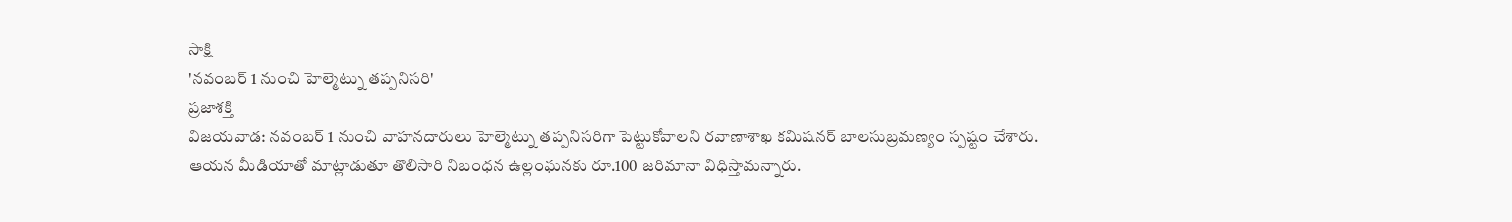సాక్షి
'నవంబర్ 1 నుంచి హెల్మెట్ను తప్పనిసరి'
ప్రజాశక్తి
విజయవాడ: నవంబర్ 1 నుంచి వాహనదారులు హెల్మెట్ను తప్పనిసరిగా పెట్టుకోవాలని రవాణాశాఖ కమిషనర్ బాలసుబ్రమణ్యం స్పష్టం చేశారు. ఆయన మీడియాతో మాట్లాడుతూ తొలిసారి నిబంధన ఉల్లంఘనకు రూ.100 జరిమానా విధిస్తామన్నారు.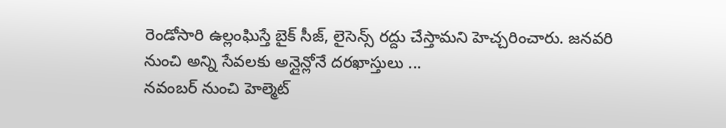రెండోసారి ఉల్లంఘిస్తే బైక్ సీజ్, లైసెన్స్ రద్దు చేస్తామని హెచ్చరించారు. జనవరి నుంచి అన్ని సేవలకు అన్లైన్లోనే దరఖాస్తులు ...
నవంబర్ నుంచి హెల్మెట్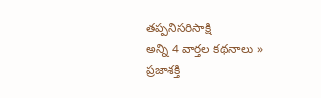తప్పనిసరిసాక్షి
అన్ని 4 వార్తల కథనాలు »
ప్రజాశక్తి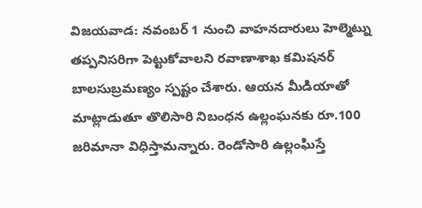విజయవాడ: నవంబర్ 1 నుంచి వాహనదారులు హెల్మెట్ను తప్పనిసరిగా పెట్టుకోవాలని రవాణాశాఖ కమిషనర్ బాలసుబ్రమణ్యం స్పష్టం చేశారు. ఆయన మీడియాతో మాట్లాడుతూ తొలిసారి నిబంధన ఉల్లంఘనకు రూ.100 జరిమానా విధిస్తామన్నారు. రెండోసారి ఉల్లంఘిస్తే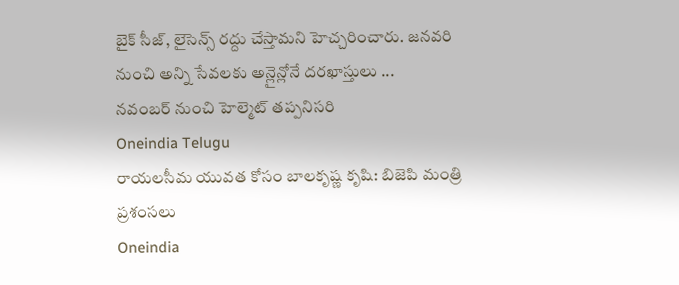బైక్ సీజ్, లైసెన్స్ రద్దు చేస్తామని హెచ్చరించారు. జనవరి నుంచి అన్ని సేవలకు అన్లైన్లోనే దరఖాస్తులు ...
నవంబర్ నుంచి హెల్మెట్ తప్పనిసరి
Oneindia Telugu
రాయలసీమ యువత కోసం బాలకృష్ణ కృషి: బిజెపి మంత్రి ప్రశంసలు
Oneindia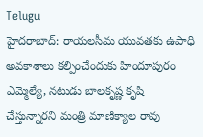Telugu
హైదరాబాద్: రాయలసీమ యువతకు ఉపాధి అవకాశాలు కల్పించేందుకు హిందూపురం ఎమ్మెల్యే, నటుడు బాలకృష్ణ కృషి చేస్తున్నారని మంత్రి మాణిక్యాల రావు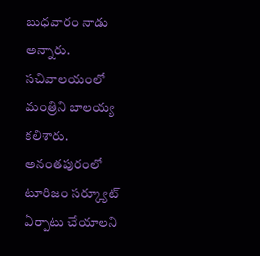బుధవారం నాడు అన్నారు. సచివాలయంలో మంత్రిని బాలయ్య కలిశారు. అనంతపురంలో టూరిజం సర్క్యూట్ ఏర్పాటు చేయాలని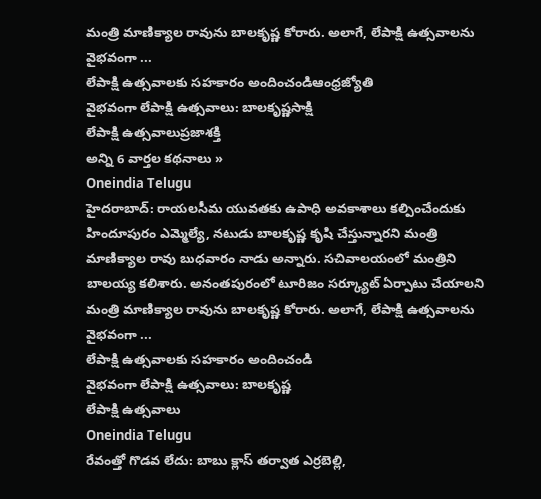మంత్రి మాణిక్యాల రావును బాలకృష్ణ కోరారు. అలాగే, లేపాక్షి ఉత్సవాలను వైభవంగా ...
లేపాక్షి ఉత్సవాలకు సహకారం అందించండిఆంధ్రజ్యోతి
వైభవంగా లేపాక్షి ఉత్సవాలు: బాలకృష్ణసాక్షి
లేపాక్షి ఉత్సవాలుప్రజాశక్తి
అన్ని 6 వార్తల కథనాలు »
Oneindia Telugu
హైదరాబాద్: రాయలసీమ యువతకు ఉపాధి అవకాశాలు కల్పించేందుకు హిందూపురం ఎమ్మెల్యే, నటుడు బాలకృష్ణ కృషి చేస్తున్నారని మంత్రి మాణిక్యాల రావు బుధవారం నాడు అన్నారు. సచివాలయంలో మంత్రిని బాలయ్య కలిశారు. అనంతపురంలో టూరిజం సర్క్యూట్ ఏర్పాటు చేయాలని మంత్రి మాణిక్యాల రావును బాలకృష్ణ కోరారు. అలాగే, లేపాక్షి ఉత్సవాలను వైభవంగా ...
లేపాక్షి ఉత్సవాలకు సహకారం అందించండి
వైభవంగా లేపాక్షి ఉత్సవాలు: బాలకృష్ణ
లేపాక్షి ఉత్సవాలు
Oneindia Telugu
రేవంత్తో గొడవ లేదు: బాబు క్లాస్ తర్వాత ఎర్రబెల్లి,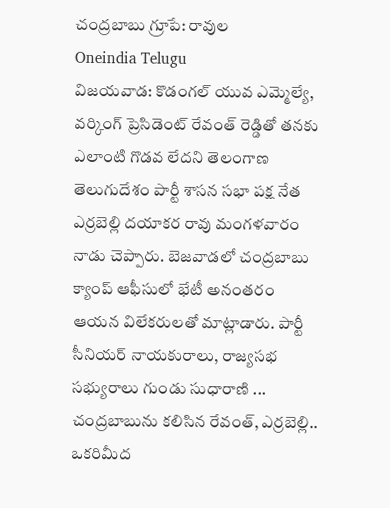చంద్రబాబు గ్రూపే: రావుల
Oneindia Telugu
విజయవాడ: కొడంగల్ యువ ఎమ్మెల్యే, వర్కింగ్ ప్రెసిడెంట్ రేవంత్ రెడ్డితో తనకు ఎలాంటి గొడవ లేదని తెలంగాణ తెలుగుదేశం పార్టీ శాసన సభా పక్ష నేత ఎర్రబెల్లి దయాకర రావు మంగళవారం నాడు చెప్పారు. బెజవాడలో చంద్రబాబు క్యాంప్ ఆఫీసులో భేటీ అనంతరం ఆయన విలేకరులతో మాట్లాడారు. పార్టీ సీనియర్ నాయకురాలు, రాజ్యసభ సభ్యురాలు గుండు సుధారాణి ...
చంద్రబాబును కలిసిన రేవంత్, ఎర్రబెల్లి.. ఒకరిమీద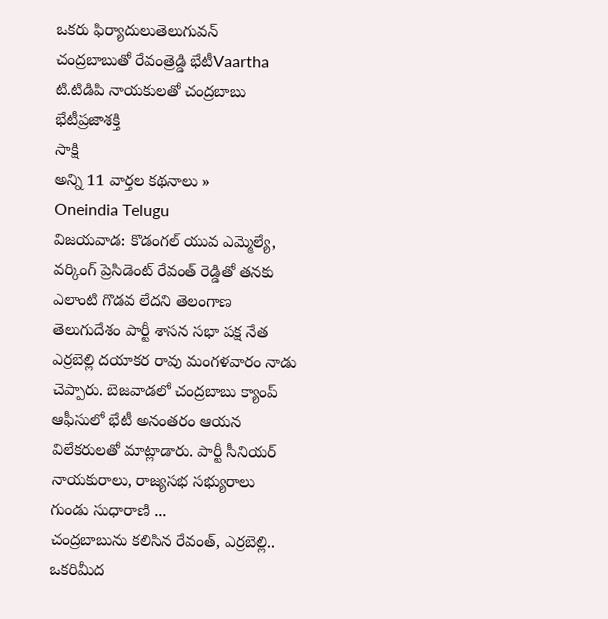ఒకరు ఫిర్యాదులుతెలుగువన్
చంద్రబాబుతో రేవంత్రెడ్డి భేటీVaartha
టి.టిడిపి నాయకులతో చంద్రబాబు భేటీప్రజాశక్తి
సాక్షి
అన్ని 11 వార్తల కథనాలు »
Oneindia Telugu
విజయవాడ: కొడంగల్ యువ ఎమ్మెల్యే, వర్కింగ్ ప్రెసిడెంట్ రేవంత్ రెడ్డితో తనకు ఎలాంటి గొడవ లేదని తెలంగాణ తెలుగుదేశం పార్టీ శాసన సభా పక్ష నేత ఎర్రబెల్లి దయాకర రావు మంగళవారం నాడు చెప్పారు. బెజవాడలో చంద్రబాబు క్యాంప్ ఆఫీసులో భేటీ అనంతరం ఆయన విలేకరులతో మాట్లాడారు. పార్టీ సీనియర్ నాయకురాలు, రాజ్యసభ సభ్యురాలు గుండు సుధారాణి ...
చంద్రబాబును కలిసిన రేవంత్, ఎర్రబెల్లి.. ఒకరిమీద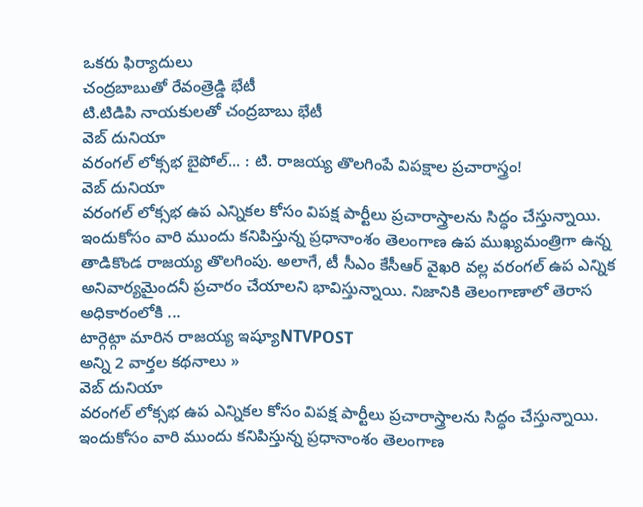ఒకరు ఫిర్యాదులు
చంద్రబాబుతో రేవంత్రెడ్డి భేటీ
టి.టిడిపి నాయకులతో చంద్రబాబు భేటీ
వెబ్ దునియా
వరంగల్ లోక్సభ బైపోల్... : టి. రాజయ్య తొలగింపే విపక్షాల ప్రచారాస్త్రం!
వెబ్ దునియా
వరంగల్ లోక్సభ ఉప ఎన్నికల కోసం విపక్ష పార్టీలు ప్రచారాస్త్రాలను సిద్ధం చేస్తున్నాయి. ఇందుకోసం వారి ముందు కనిపిస్తున్న ప్రధానాంశం తెలంగాణ ఉప ముఖ్యమంత్రిగా ఉన్న తాడికొండ రాజయ్య తొలగింపు. అలాగే, టీ సీఎం కేసీఆర్ వైఖరి వల్ల వరంగల్ ఉప ఎన్నిక అనివార్యమైందనీ ప్రచారం చేయాలని భావిస్తున్నాయి. నిజానికి తెలంగాణాలో తెరాస అధికారంలోకి ...
టార్గెట్గా మారిన రాజయ్య ఇష్యూNTVPOST
అన్ని 2 వార్తల కథనాలు »
వెబ్ దునియా
వరంగల్ లోక్సభ ఉప ఎన్నికల కోసం విపక్ష పార్టీలు ప్రచారాస్త్రాలను సిద్ధం చేస్తున్నాయి. ఇందుకోసం వారి ముందు కనిపిస్తున్న ప్రధానాంశం తెలంగాణ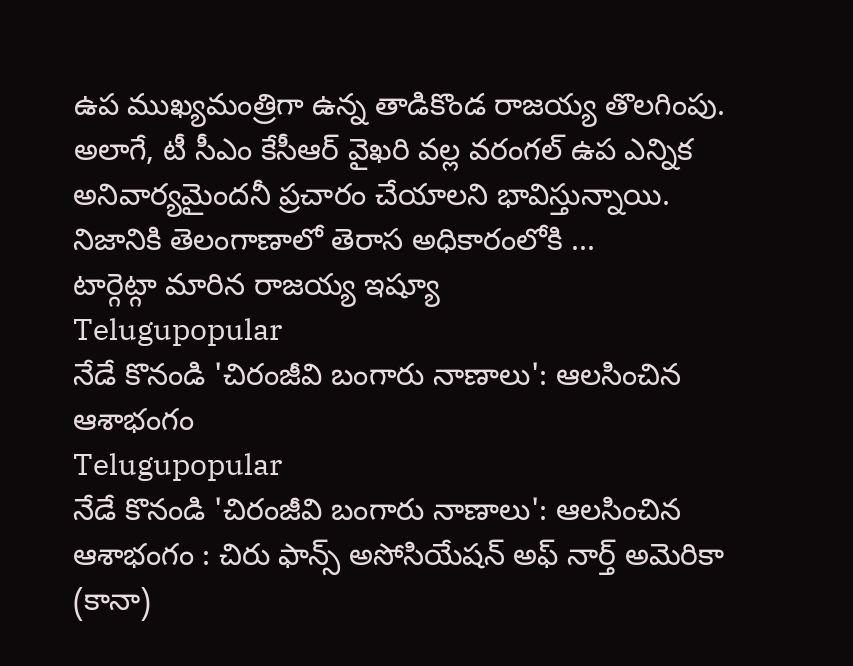ఉప ముఖ్యమంత్రిగా ఉన్న తాడికొండ రాజయ్య తొలగింపు. అలాగే, టీ సీఎం కేసీఆర్ వైఖరి వల్ల వరంగల్ ఉప ఎన్నిక అనివార్యమైందనీ ప్రచారం చేయాలని భావిస్తున్నాయి. నిజానికి తెలంగాణాలో తెరాస అధికారంలోకి ...
టార్గెట్గా మారిన రాజయ్య ఇష్యూ
Telugupopular
నేడే కొనండి 'చిరంజీవి బంగారు నాణాలు': ఆలసించిన ఆశాభంగం
Telugupopular
నేడే కొనండి 'చిరంజీవి బంగారు నాణాలు': ఆలసించిన ఆశాభంగం : చిరు ఫాన్స్ అసోసియేషన్ అఫ్ నార్త్ అమెరికా (కానా)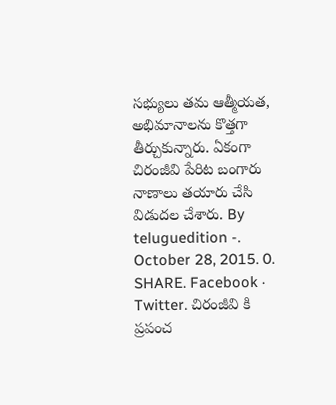సభ్యులు తమ ఆత్మీయత, అభిమానాలను కొత్తగా తీర్చుకున్నారు. ఏకంగా చిరంజీవి పేరిట బంగారు నాణాలు తయారు చేసి విడుదల చేశారు. By teluguedition -. October 28, 2015. 0. SHARE. Facebook · Twitter. చిరంజీవి కి ప్రపంచ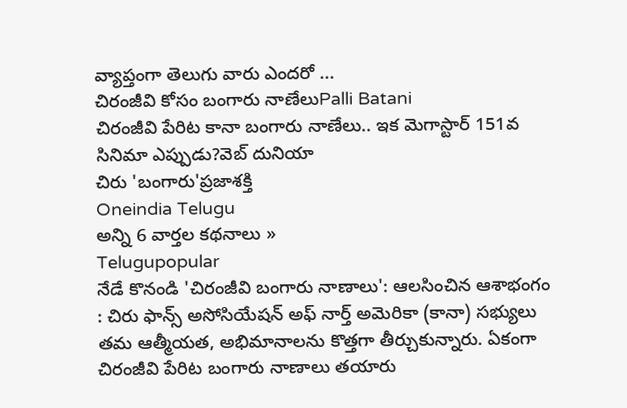వ్యాప్తంగా తెలుగు వారు ఎందరో ...
చిరంజీవి కోసం బంగారు నాణేలుPalli Batani
చిరంజీవి పేరిట కానా బంగారు నాణేలు.. ఇక మెగాస్టార్ 151వ సినిమా ఎప్పుడు?వెబ్ దునియా
చిరు 'బంగారు'ప్రజాశక్తి
Oneindia Telugu
అన్ని 6 వార్తల కథనాలు »
Telugupopular
నేడే కొనండి 'చిరంజీవి బంగారు నాణాలు': ఆలసించిన ఆశాభంగం : చిరు ఫాన్స్ అసోసియేషన్ అఫ్ నార్త్ అమెరికా (కానా) సభ్యులు తమ ఆత్మీయత, అభిమానాలను కొత్తగా తీర్చుకున్నారు. ఏకంగా చిరంజీవి పేరిట బంగారు నాణాలు తయారు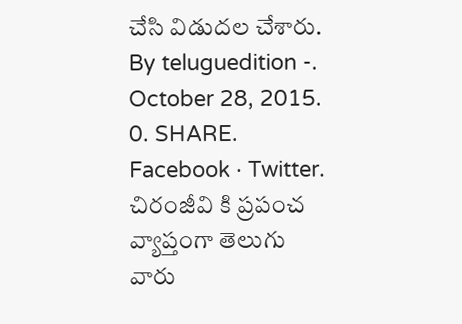చేసి విడుదల చేశారు. By teluguedition -. October 28, 2015. 0. SHARE. Facebook · Twitter. చిరంజీవి కి ప్రపంచ వ్యాప్తంగా తెలుగు వారు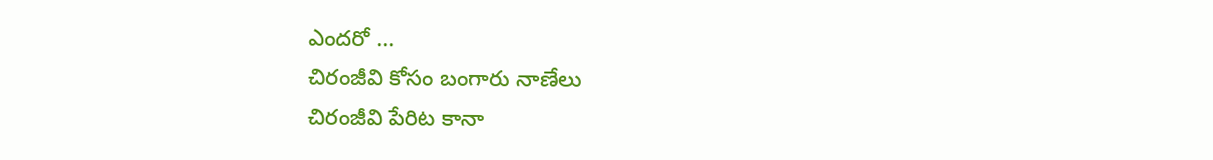ఎందరో ...
చిరంజీవి కోసం బంగారు నాణేలు
చిరంజీవి పేరిట కానా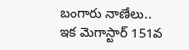బంగారు నాణేలు.. ఇక మెగాస్టార్ 151వ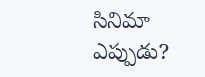సినిమా ఎప్పుడు?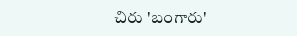చిరు 'బంగారు'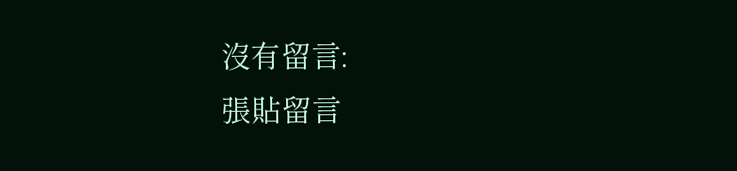沒有留言:
張貼留言